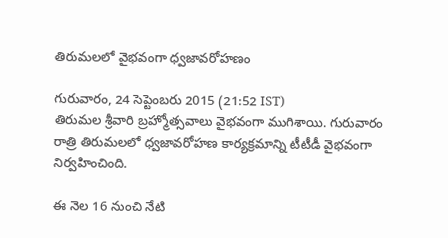తిరుమలలో వైభవంగా ధ్వజావరోహణం

గురువారం, 24 సెప్టెంబరు 2015 (21:52 IST)
తిరుమల శ్రీవారి బ్రహ్మోత్సవాలు వైభవంగా ముగిశాయి. గురువారం రాత్రి తిరుమలలో ధ్వజావరోహణ కార్యక్రమాన్ని టీటీడీ వైభవంగా నిర్వహించింది.

ఈ నెల 16 నుంచి నేటి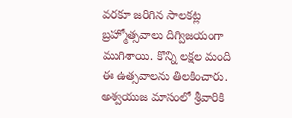వరకూ జరిగిన సాలకట్ల బ్రహ్మోత్సవాలు దిగ్విజయంగా ముగిశాయి. కొన్ని లక్షల మంది ఈ ఉత్సవాలను తిలకించారు. అశ్వయుజ మాసంలో శ్రీవారికి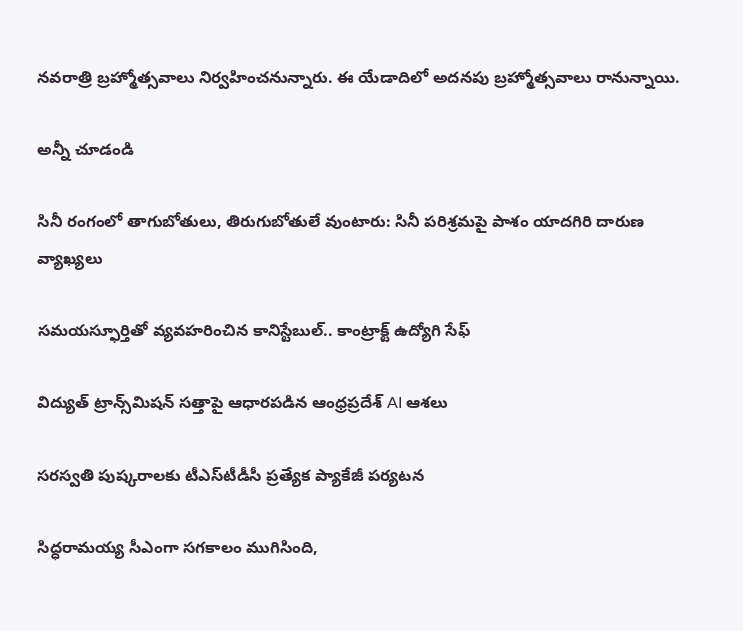నవరాత్రి బ్రహ్మోత్సవాలు నిర్వహించనున్నారు. ఈ యేడాదిలో అదనపు బ్రహ్మోత్సవాలు రానున్నాయి.

అన్నీ చూడండి

సినీ రంగంలో తాగుబోతులు, తిరుగుబోతులే వుంటారు: సినీ పరిశ్రమపై పాశం యాదగిరి దారుణ వ్యాఖ్యలు

సమయస్ఫూర్తితో వ్యవహరించిన కానిస్టేబుల్.. కాంట్రాక్ట్ ఉద్యోగి సేఫ్

విద్యుత్ ట్రాన్స్‌మిషన్ సత్తాపై ఆధారపడిన ఆంధ్రప్రదేశ్ AI ఆశలు

సరస్వతి పుష్కరాలకు టీఎస్‌టీడీసీ ప్రత్యేక ప్యాకేజీ పర్యటన

సిద్ధరామయ్య సీఎంగా సగకాలం ముగిసింది,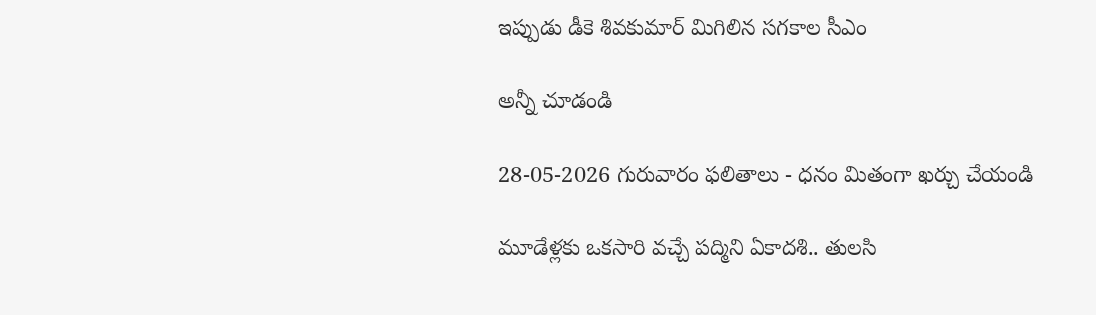ఇప్పుడు డీకె శివకుమార్ మిగిలిన సగకాల సీఎం

అన్నీ చూడండి

28-05-2026 గురువారం ఫలితాలు - ధనం మితంగా ఖర్చు చేయండి

మూడేళ్లకు ఒకసారి వచ్చే పద్మిని ఏకాదశి.. తులసి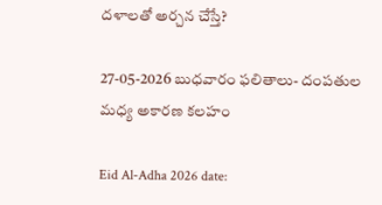దళాలతో అర్చన చేస్తే?

27-05-2026 బుధవారం ఫలితాలు- దంపతుల మధ్య అకారణ కలహం

Eid Al-Adha 2026 date: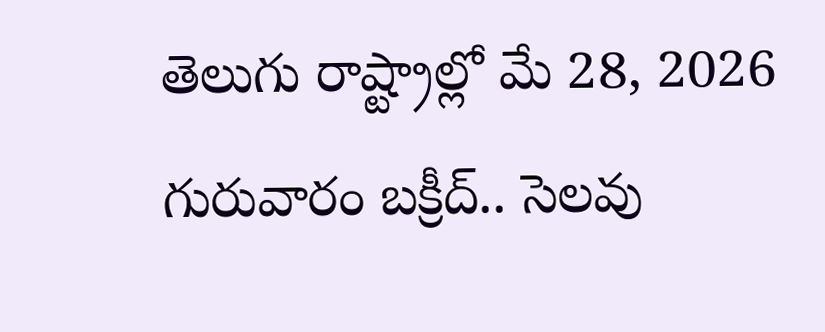తెలుగు రాష్ట్రాల్లో మే 28, 2026 గురువారం బక్రీద్.. సెలవు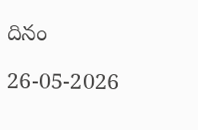దినం

26-05-2026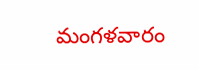మంగళవారం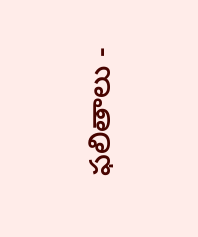ఫలితాలు -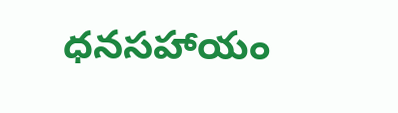ధనసహాయం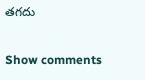తగదు

Show comments